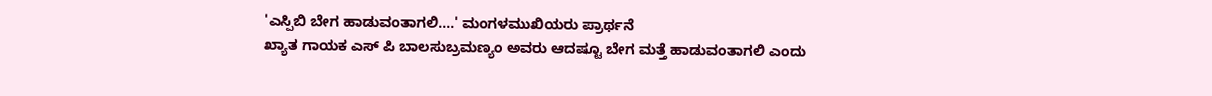'ಎಸ್ಪಿಬಿ ಬೇಗ ಹಾಡುವಂತಾಗಲಿ....' ಮಂಗಳಮುಖಿಯರು ಪ್ರಾರ್ಥನೆ
ಖ್ಯಾತ ಗಾಯಕ ಎಸ್ ಪಿ ಬಾಲಸುಬ್ರಮಣ್ಯಂ ಅವರು ಆದಷ್ಟೂ ಬೇಗ ಮತ್ತೆ ಹಾಡುವಂತಾಗಲಿ ಎಂದು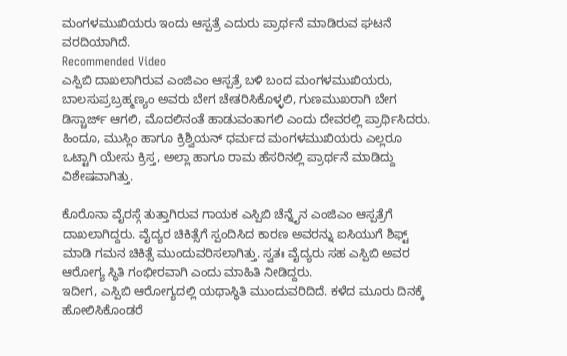ಮಂಗಳಮುಖಿಯರು ಇಂದು ಆಸ್ಪತ್ರೆ ಎದುರು ಪ್ರಾರ್ಥನೆ ಮಾಡಿರುವ ಘಟನೆ ವರದಿಯಾಗಿದೆ.
Recommended Video
ಎಸ್ಪಿಬಿ ದಾಖಲಾಗಿರುವ ಎಂಜಿಎಂ ಆಸ್ಪತ್ರೆ ಬಳಿ ಬಂದ ಮಂಗಳಮುಖಿಯರು, ಬಾಲಸುಪ್ರಬ್ರಹ್ಮಣ್ಯಂ ಅವರು ಬೇಗ ಚೇತರಿಸಿಕೊಳ್ಳಲಿ, ಗುಣಮುಖರಾಗಿ ಬೇಗ ಡಿಸ್ಚಾರ್ಜ್ ಆಗಲಿ, ಮೊದಲಿನಂತೆ ಹಾಡುವಂತಾಗಲಿ ಎಂದು ದೇವರಲ್ಲಿ ಪ್ರಾರ್ಥಿಸಿದರು.
ಹಿಂದೂ, ಮುಸ್ಲಿಂ ಹಾಗೂ ಕ್ರಿಶ್ವಿಯನ್ ಧರ್ಮದ ಮಂಗಳಮುಖಿಯರು ಎಲ್ಲರೂ ಒಟ್ಟಾಗಿ ಯೇಸು ಕ್ರಿಸ್ತ, ಅಲ್ಲಾ ಹಾಗೂ ರಾಮ ಹೆಸರಿನಲ್ಲಿ ಪ್ರಾರ್ಥನೆ ಮಾಡಿದ್ದು ವಿಶೇಷವಾಗಿತ್ತು.

ಕೊರೊನಾ ವೈರಸ್ಗೆ ತುತ್ತಾಗಿರುವ ಗಾಯಕ ಎಸ್ಪಿಬಿ ಚೆನ್ನೈನ ಎಂಜಿಎಂ ಆಸ್ಪತ್ರೆಗೆ ದಾಖಲಾಗಿದ್ದರು. ವೈದ್ಯರ ಚಿಕಿತ್ಸೆಗೆ ಸ್ಪಂದಿಸಿದ ಕಾರಣ ಅವರನ್ನು ಐಸಿಯುಗೆ ಶಿಫ್ಟ್ ಮಾಡಿ ಗಮನ ಚಿಕಿತ್ಸೆ ಮುಂದುವರಿಸಲಾಗಿತ್ತು. ಸ್ವತಃ ವೈದ್ಯರು ಸಹ ಎಸ್ಪಿಬಿ ಅವರ ಆರೋಗ್ಯ ಸ್ಥಿತಿ ಗಂಭೀರವಾಗಿ ಎಂದು ಮಾಹಿತಿ ನೀಡಿದ್ದರು.
ಇದೀಗ, ಎಸ್ಪಿಬಿ ಆರೋಗ್ಯದಲ್ಲಿ ಯಥಾಸ್ಥಿತಿ ಮುಂದುವರಿದಿದೆ. ಕಳೆದ ಮೂರು ದಿನಕ್ಕೆ ಹೋಲಿಸಿಕೊಂಡರೆ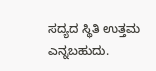ಸದ್ಯದ ಸ್ಥಿತಿ ಉತ್ತಮ ಎನ್ನಬಹುದು.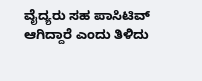ವೈದ್ಯರು ಸಹ ಪಾಸಿಟಿವ್ ಆಗಿದ್ದಾರೆ ಎಂದು ತಿಳಿದು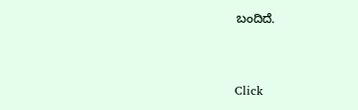ಬಂದಿದೆ.


Click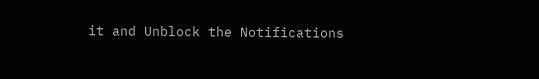it and Unblock the Notifications